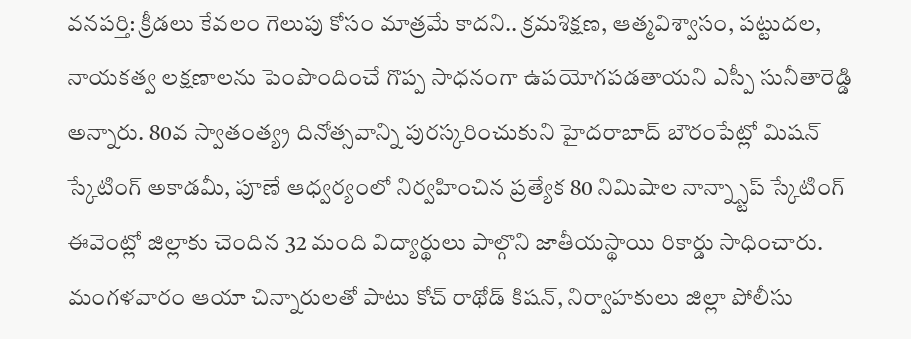వనపర్తి: క్రీడలు కేవలం గెలుపు కోసం మాత్రమే కాదని.. క్రమశిక్షణ, ఆత్మవిశ్వాసం, పట్టుదల, నాయకత్వ లక్షణాలను పెంపొందించే గొప్ప సాధనంగా ఉపయోగపడతాయని ఎస్పీ సునీతారెడ్డి అన్నారు. 80వ స్వాతంత్య్ర దినోత్సవాన్ని పురస్కరించుకుని హైదరాబాద్ బౌరంపేట్లో మిషన్ స్కేటింగ్ అకాడమీ, పూణే ఆధ్వర్యంలో నిర్వహించిన ప్రత్యేక 80 నిమిషాల నాన్న్స్టాప్ స్కేటింగ్ ఈవెంట్లో జిల్లాకు చెందిన 32 మంది విద్యార్థులు పాల్గొని జాతీయస్థాయి రికార్డు సాధించారు. మంగళవారం ఆయా చిన్నారులతో పాటు కోచ్ రాథోడ్ కిషన్, నిర్వాహకులు జిల్లా పోలీసు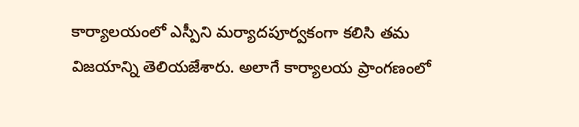కార్యాలయంలో ఎస్పీని మర్యాదపూర్వకంగా కలిసి తమ విజయాన్ని తెలియజేశారు. అలాగే కార్యాలయ ప్రాంగణంలో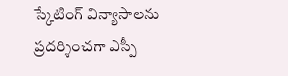స్కేటింగ్ విన్యాసాలను ప్రదర్శించగా ఎస్పీ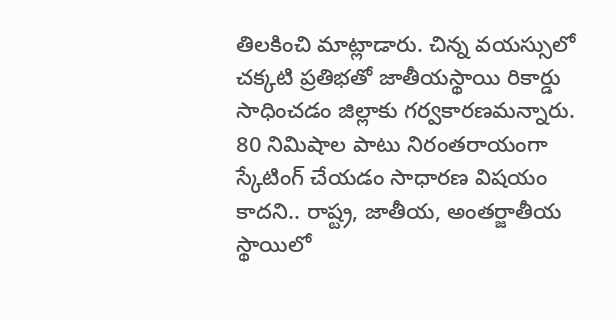తిలకించి మాట్లాడారు. చిన్న వయస్సులో చక్కటి ప్రతిభతో జాతీయస్థాయి రికార్డు సాధించడం జిల్లాకు గర్వకారణమన్నారు. 80 నిమిషాల పాటు నిరంతరాయంగా స్కేటింగ్ చేయడం సాధారణ విషయం కాదని.. రాష్ట్ర, జాతీయ, అంతర్జాతీయ స్థాయిలో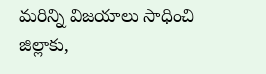మరిన్ని విజయాలు సాధించి జిల్లాకు,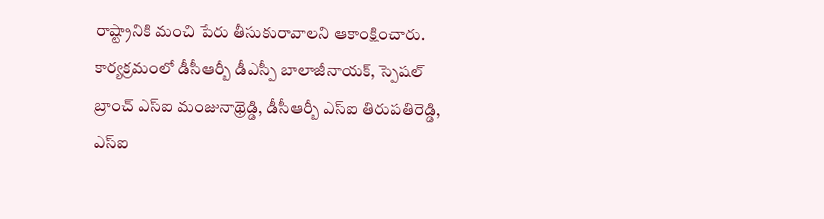రాష్ట్రానికి మంచి పేరు తీసుకురావాలని ఆకాంక్షించారు. కార్యక్రమంలో డీసీఆర్బీ డీఎస్పీ బాలాజీనాయక్, స్పెషల్ బ్రాంచ్ ఎస్ఐ మంజునాథ్రెడ్డి, డీసీఆర్బీ ఎస్ఐ తిరుపతిరెడ్డి, ఎస్ఐ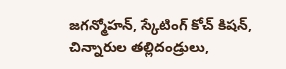జగన్మోహన్, స్కేటింగ్ కోచ్ కిషన్, చిన్నారుల తల్లిదండ్రులు,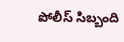పోలీస్ సిబ్బంది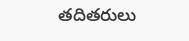తదితరులు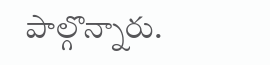పాల్గొన్నారు.